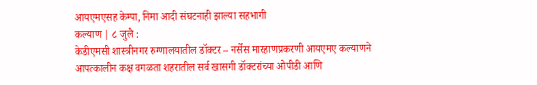आयएमएसह केम्पा, निमा आदी संघटनाही झाल्या सहभागी
कल्याण | ८ जुलै :
केडीएमसी शास्त्रीनगर रुग्णालयातील डॉक्टर – नर्सेस मारहाणप्रकरणी आयएमए कल्याणने आपत्कालीन कक्ष वगळता शहरातील सर्व खासगी डॉक्टरांच्या ओपीडी आणि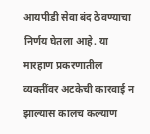आयपीडी सेवा बंद ठेवण्याचा निर्णय घेतला आहे. या मारहाण प्रकरणातील व्यक्तींवर अटकेची कारवाई न झाल्यास कालच कल्याण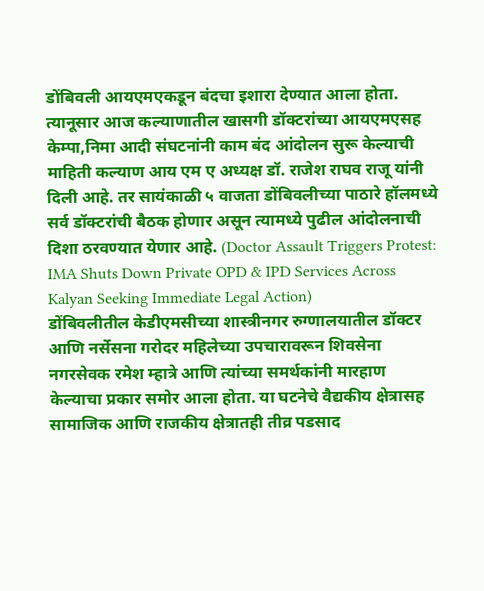डोंबिवली आयएमएकडून बंदचा इशारा देण्यात आला होता. त्यानूसार आज कल्याणातील खासगी डॉक्टरांच्या आयएमएसह केम्पा,निमा आदी संघटनांनी काम बंद आंदोलन सुरू केल्याची माहिती कल्याण आय एम ए अध्यक्ष डॉ. राजेश राघव राजू यांनी दिली आहे. तर सायंकाळी ५ वाजता डोंबिवलीच्या पाठारे हॉलमध्ये सर्व डॉक्टरांची बैठक होणार असून त्यामध्ये पुढील आंदोलनाची दिशा ठरवण्यात येणार आहे. (Doctor Assault Triggers Protest: IMA Shuts Down Private OPD & IPD Services Across Kalyan Seeking Immediate Legal Action)
डोंबिवलीतील केडीएमसीच्या शास्त्रीनगर रुग्णालयातील डॉक्टर आणि नर्सेसना गरोदर महिलेच्या उपचारावरून शिवसेना नगरसेवक रमेश म्हात्रे आणि त्यांच्या समर्थकांनी मारहाण केल्याचा प्रकार समोर आला होता. या घटनेचे वैद्यकीय क्षेत्रासह सामाजिक आणि राजकीय क्षेत्रातही तीव्र पडसाद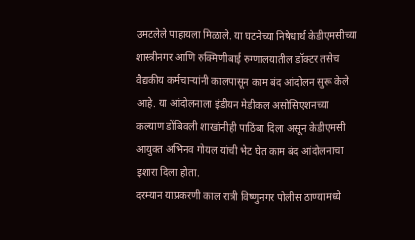उमटलेले पाहायला मिळाले. या घटनेच्या निषेधार्थ केडीएमसीच्या शास्त्रीनगर आणि रुक्मिणीबाई रुग्णालयातील डॉक्टर तसेच वैद्यकीय कर्मचाऱ्यांनी कालपासून काम बंद आंदोलन सुरू केले आहे. या आंदोलनाला इंडीयन मेडीकल असोसिएशनच्या कल्याण डोंबिवली शाखांनीही पाठिंबा दिला असून केडीएमसी आयुक्त अभिनव गोयल यांची भेट घेत काम बंद आंदोलनाचा इशारा दिला होता.
दरम्यान याप्रकरणी काल रात्री विष्णुनगर पोलीस ठाण्यामध्ये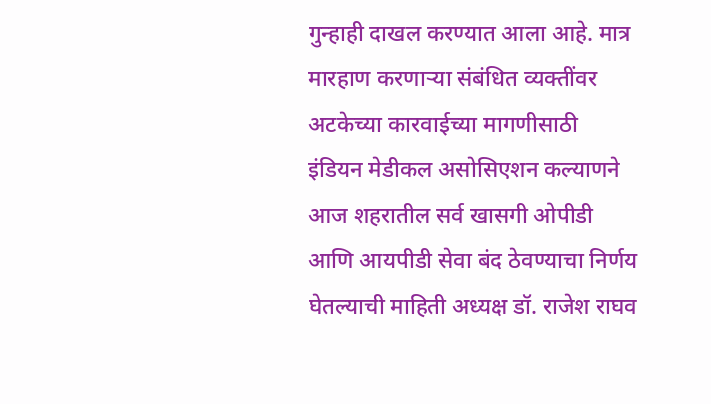गुन्हाही दाखल करण्यात आला आहे. मात्र मारहाण करणाऱ्या संबंधित व्यक्तींवर अटकेच्या कारवाईच्या मागणीसाठी इंडियन मेडीकल असोसिएशन कल्याणने आज शहरातील सर्व खासगी ओपीडी आणि आयपीडी सेवा बंद ठेवण्याचा निर्णय घेतल्याची माहिती अध्यक्ष डॉ. राजेश राघव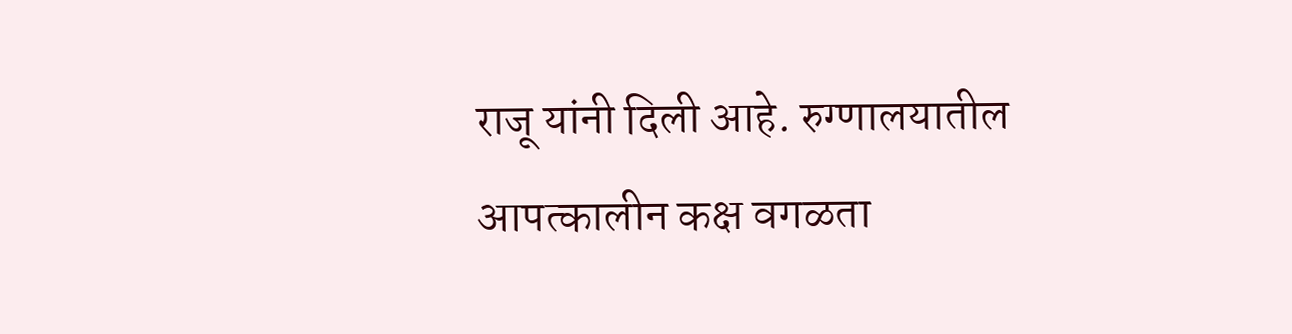राजू यांनी दिली आहे. रुग्णालयातील आपत्कालीन कक्ष वगळता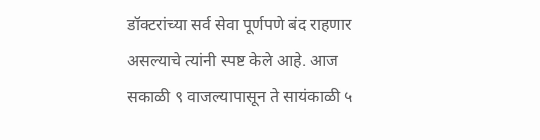डॉक्टरांच्या सर्व सेवा पूर्णपणे बंद राहणार असल्याचे त्यांनी स्पष्ट केले आहे. आज सकाळी ९ वाजल्यापासून ते सायंकाळी ५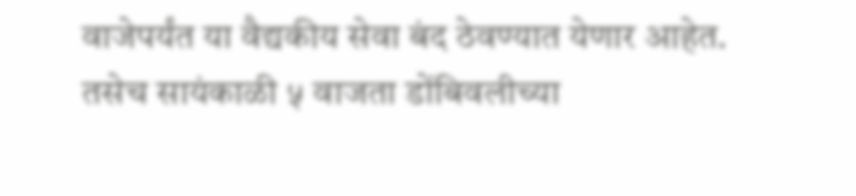वाजेपर्यंत या वैद्यकीय सेवा बंद ठेवण्यात येणार आहेत. तसेच सायंकाळी ५ वाजता डोंबिवलीच्या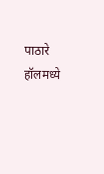पाठारे हॉलमध्ये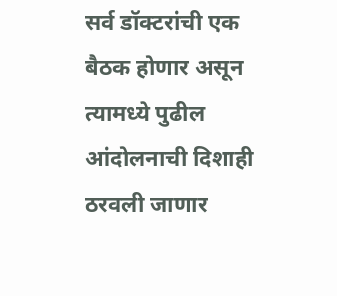सर्व डॉक्टरांची एक बैठक होणार असून त्यामध्ये पुढील आंदोलनाची दिशाही ठरवली जाणार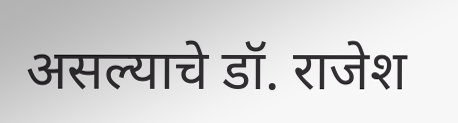असल्याचे डॉ. राजेश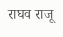राघव राजू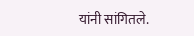यांनी सांगितले.